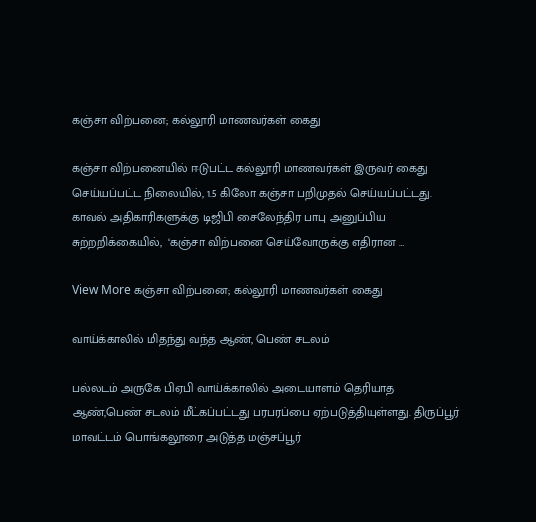கஞ்சா விற்பனை; கல்லூரி மாணவர்கள் கைது

கஞ்சா விற்பனையில் ஈடுபட்ட கல்லூரி மாணவர்கள் இருவர் கைது செய்யப்பட்ட நிலையில், 1.5 கிலோ கஞ்சா பறிமுதல் செய்யப்பட்டது. காவல் அதிகாரிகளுக்கு டிஜிபி சைலேந்திர பாபு அனுப்பிய சுற்றறிக்கையில்,  ‘கஞ்சா விற்பனை செய்வோருக்கு எதிரான …

View More கஞ்சா விற்பனை; கல்லூரி மாணவர்கள் கைது

வாய்க்காலில் மிதந்து வந்த ஆண், பெண் சடலம்

பல்லடம் அருகே பிஏபி வாய்க்காலில் அடையாளம் தெரியாத ஆண்,பெண் சடலம் மீட்கப்பட்டது பரபரப்பை ஏற்படுத்தியுள்ளது. திருப்பூர் மாவட்டம் பொங்கலூரை அடுத்த மஞ்சப்பூர்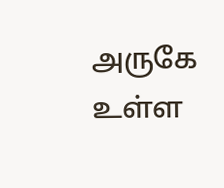அருகே உள்ள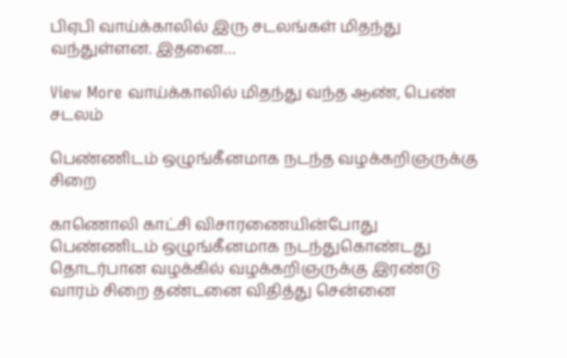பிஏபி வாய்க்காலில் இரு சடலங்கள் மிதந்து வந்துள்ளன. இதனை…

View More வாய்க்காலில் மிதந்து வந்த ஆண், பெண் சடலம்

பெண்ணிடம் ஒழுங்கீனமாக நடந்த வழக்கறிஞருக்கு சிறை

காணொலி காட்சி விசாரணையின்போது பெண்ணிடம் ஒழுங்கீனமாக நடந்துகொண்டது தொடர்பான வழக்கில் வழக்கறிஞருக்கு இரண்டு வாரம் சிறை தண்டனை விதித்து சென்னை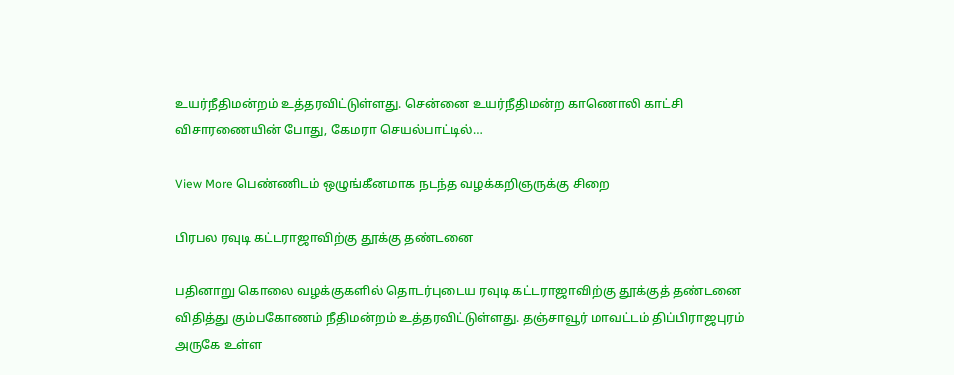உயர்நீதிமன்றம் உத்தரவிட்டுள்ளது. சென்னை உயர்நீதிமன்ற காணொலி காட்சி விசாரணையின் போது, கேமரா செயல்பாட்டில்…

View More பெண்ணிடம் ஒழுங்கீனமாக நடந்த வழக்கறிஞருக்கு சிறை

பிரபல ரவுடி கட்டராஜாவிற்கு தூக்கு தண்டனை

பதினாறு கொலை வழக்குகளில் தொடர்புடைய ரவுடி கட்டராஜாவிற்கு தூக்குத் தண்டனை விதித்து கும்பகோணம் நீதிமன்றம் உத்தரவிட்டுள்ளது. தஞ்சாவூர் மாவட்டம் திப்பிராஜபுரம் அருகே உள்ள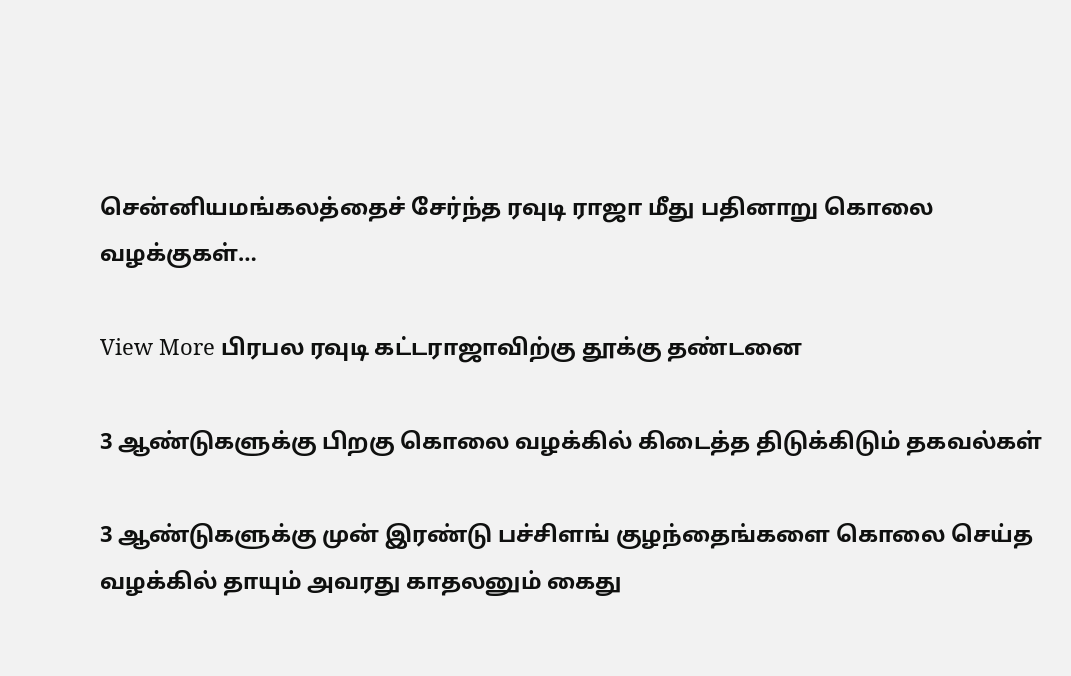சென்னியமங்கலத்தைச் சேர்ந்த ரவுடி ராஜா மீது பதினாறு கொலை வழக்குகள்…

View More பிரபல ரவுடி கட்டராஜாவிற்கு தூக்கு தண்டனை

3 ஆண்டுகளுக்கு பிறகு கொலை வழக்கில் கிடைத்த திடுக்கிடும் தகவல்கள்

3 ஆண்டுகளுக்கு முன் இரண்டு பச்சிளங் குழந்தைங்களை கொலை செய்த வழக்கில் தாயும் அவரது காதலனும் கைது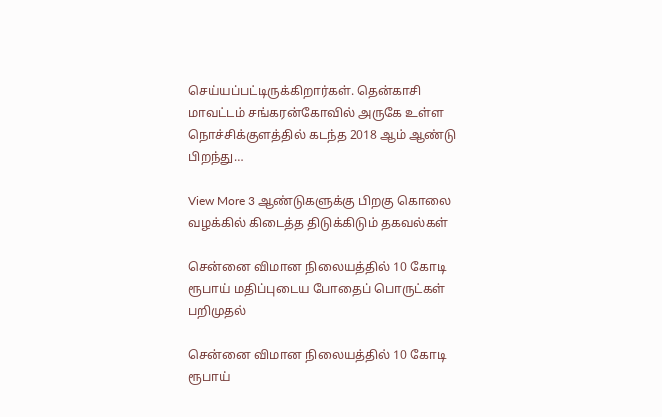செய்யப்பட்டிருக்கிறார்கள். தென்காசி மாவட்டம் சங்கரன்கோவில் அருகே உள்ள நொச்சிக்குளத்தில் கடந்த 2018 ஆம் ஆண்டு பிறந்து…

View More 3 ஆண்டுகளுக்கு பிறகு கொலை வழக்கில் கிடைத்த திடுக்கிடும் தகவல்கள்

சென்னை விமான நிலையத்தில் 10 கோடி ரூபாய் மதிப்புடைய போதைப் பொருட்கள் பறிமுதல்

சென்னை விமான நிலையத்தில் 10 கோடி ரூபாய்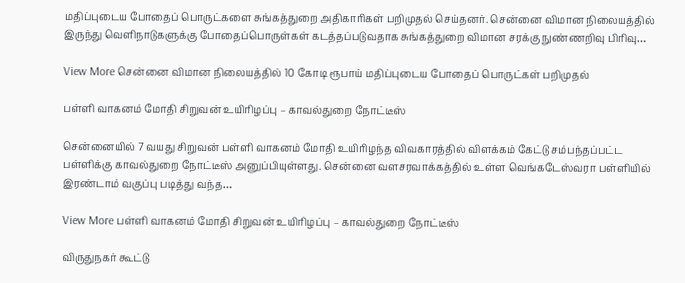மதிப்புடைய போதைப் பொருட்களை சுங்கத்துறை அதிகாரிகள் பறிமுதல் செய்தனர். சென்னை விமான நிலையத்தில் இருந்து வெளிநாடுகளுக்கு போதைப்பொருள்கள் கடத்தப்படுவதாக சுங்கத்துறை விமான சரக்கு நுண்ணறிவு பிரிவு…

View More சென்னை விமான நிலையத்தில் 10 கோடி ரூபாய் மதிப்புடைய போதைப் பொருட்கள் பறிமுதல்

பள்ளி வாகனம் மோதி சிறுவன் உயிரிழப்பு – காவல்துறை நோட்டீஸ்

சென்னையில் 7 வயது சிறுவன் பள்ளி வாகனம் மோதி உயிரிழந்த விவகாரத்தில் விளக்கம் கேட்டு சம்பந்தப்பட்ட பள்ளிக்கு காவல்துறை நோட்டீஸ் அனுப்பியுள்ளது. சென்னை வளசரவாக்கத்தில் உள்ள வெங்கடேஸ்வரா பள்ளியில் இரண்டாம் வகுப்பு படித்து வந்த…

View More பள்ளி வாகனம் மோதி சிறுவன் உயிரிழப்பு – காவல்துறை நோட்டீஸ்

விருதுநகர் கூட்டு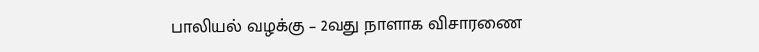பாலியல் வழக்கு – 2வது நாளாக விசாரணை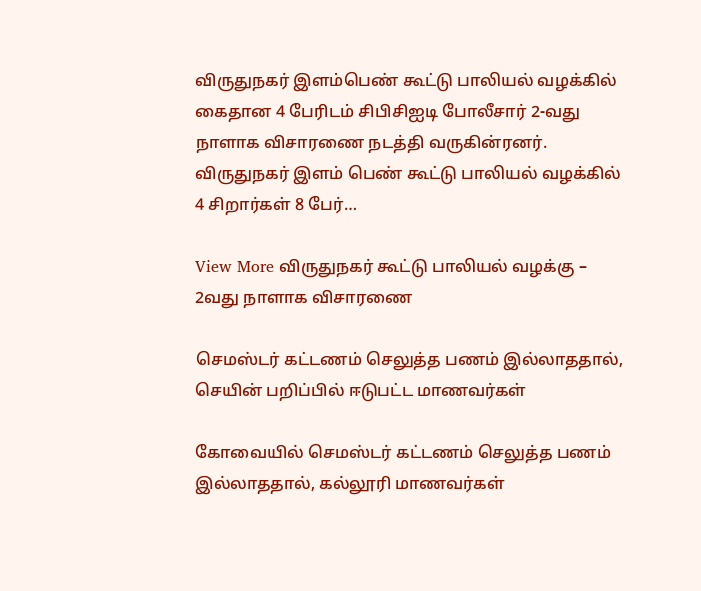விருதுநகர் இளம்பெண் கூட்டு பாலியல் வழக்கில் கைதான 4 பேரிடம் சிபிசிஐடி போலீசார் 2-வது நாளாக விசாரணை நடத்தி வருகின்ரனர். விருதுநகர் இளம் பெண் கூட்டு பாலியல் வழக்கில் 4 சிறார்கள் 8 பேர்…

View More விருதுநகர் கூட்டு பாலியல் வழக்கு – 2வது நாளாக விசாரணை

செமஸ்டர் கட்டணம் செலுத்த பணம் இல்லாததால், செயின் பறிப்பில் ஈடுபட்ட மாணவர்கள்

கோவையில் செமஸ்டர் கட்டணம் செலுத்த பணம் இல்லாததால், கல்லூரி மாணவர்கள்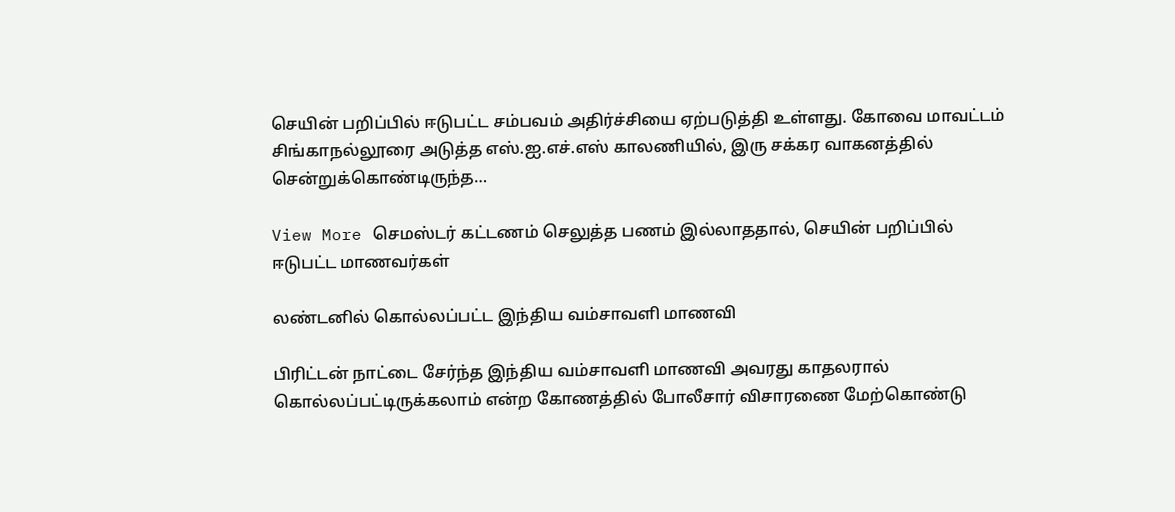செயின் பறிப்பில் ஈடுபட்ட சம்பவம் அதிர்ச்சியை ஏற்படுத்தி உள்ளது. கோவை மாவட்டம் சிங்காநல்லூரை அடுத்த எஸ்.ஐ.எச்.எஸ் காலணியில், இரு சக்கர வாகனத்தில் சென்றுக்கொண்டிருந்த…

View More செமஸ்டர் கட்டணம் செலுத்த பணம் இல்லாததால், செயின் பறிப்பில் ஈடுபட்ட மாணவர்கள்

லண்டனில் கொல்லப்பட்ட இந்திய வம்சாவளி மாணவி

பிரிட்டன் நாட்டை சேர்ந்த இந்திய வம்சாவளி மாணவி அவரது காதலரால் கொல்லப்பட்டிருக்கலாம் என்ற கோணத்தில் போலீசார் விசாரணை மேற்கொண்டு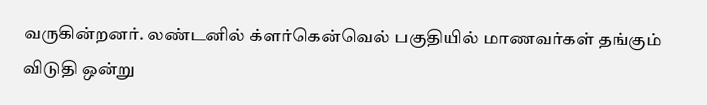வருகின்றனர். லண்டனில் க்ளர்கென்வெல் பகுதியில் மாணவர்கள் தங்கும் விடுதி ஒன்று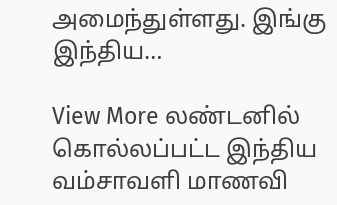அமைந்துள்ளது. இங்கு இந்திய…

View More லண்டனில் கொல்லப்பட்ட இந்திய வம்சாவளி மாணவி